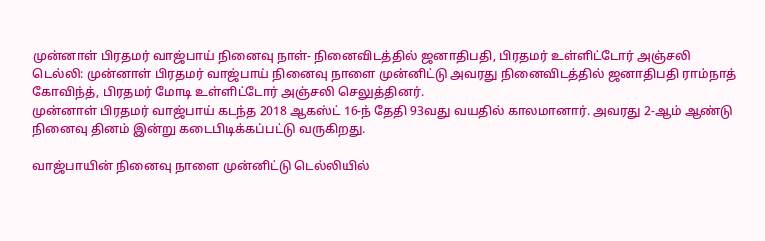முன்னாள் பிரதமர் வாஜ்பாய் நினைவு நாள்- நினைவிடத்தில் ஜனாதிபதி, பிரதமர் உள்ளிட்டோர் அஞ்சலி
டெல்லி: முன்னாள் பிரதமர் வாஜ்பாய் நினைவு நாளை முன்னிட்டு அவரது நினைவிடத்தில் ஜனாதிபதி ராம்நாத் கோவிந்த், பிரதமர் மோடி உள்ளிட்டோர் அஞ்சலி செலுத்தினர்.
முன்னாள் பிரதமர் வாஜ்பாய் கடந்த 2018 ஆகஸ்ட் 16-ந் தேதி 93வது வயதில் காலமானார். அவரது 2-ஆம் ஆண்டு நினைவு தினம் இன்று கடைபிடிக்கப்பட்டு வருகிறது.

வாஜ்பாயின் நினைவு நாளை முன்னிட்டு டெல்லியில்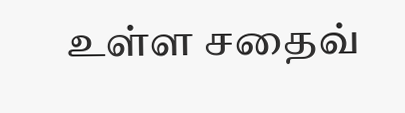உள்ள சதைவ்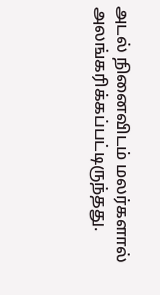அடல் நினைவிடம் மலர்களால் அலங்கரிக்கப்பட்டிருந்தது.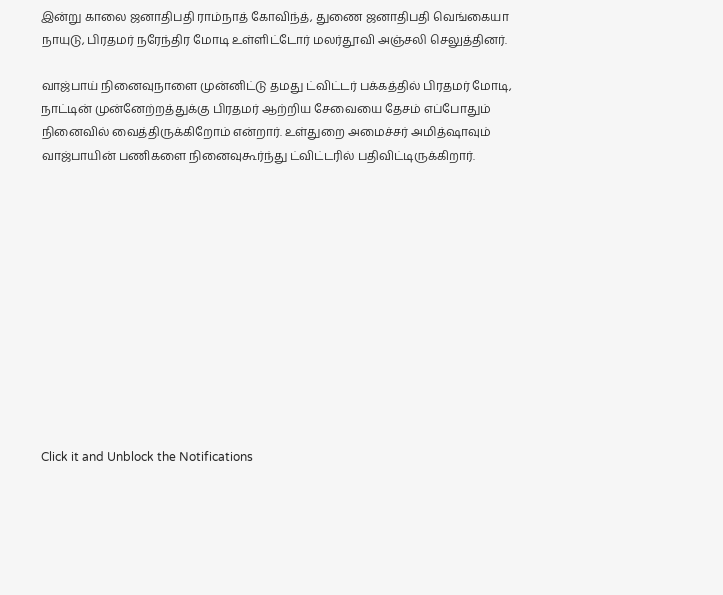இன்று காலை ஜனாதிபதி ராம்நாத் கோவிந்த், துணை ஜனாதிபதி வெங்கையா நாயுடு, பிரதமர் நரேந்திர மோடி உள்ளிட்டோர் மலர்தூவி அஞ்சலி செலுத்தினர்.

வாஜ்பாய் நினைவுநாளை முன்னிட்டு தமது ட்விட்டர் பக்கத்தில் பிரதமர் மோடி, நாட்டின் முன்னேற்றத்துக்கு பிரதமர் ஆற்றிய சேவையை தேசம் எப்போதும் நினைவில் வைத்திருக்கிறோம் என்றார். உள்துறை அமைச்சர் அமித்ஷாவும் வாஜ்பாயின் பணிகளை நினைவுகூர்ந்து ட்விட்டரில் பதிவிட்டிருக்கிறார்.












Click it and Unblock the Notifications